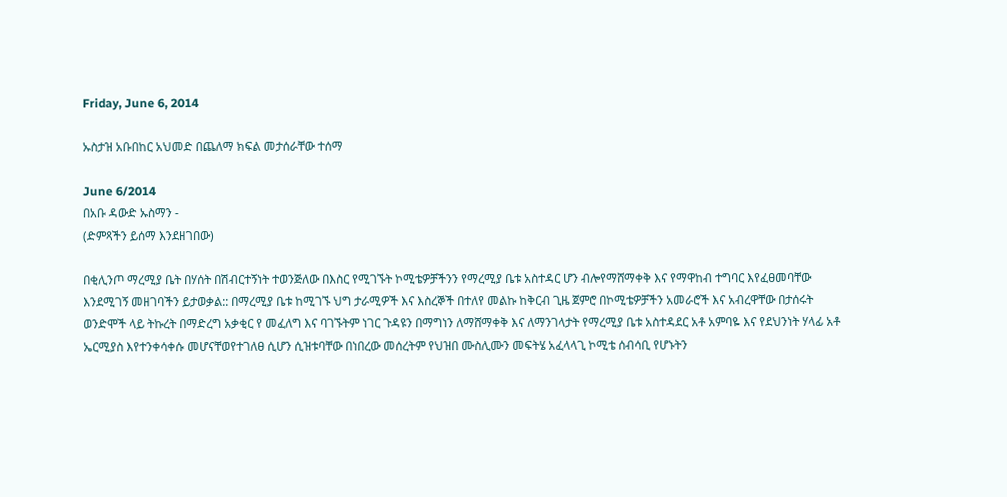Friday, June 6, 2014

ኡስታዝ አቡበከር አህመድ በጨለማ ክፍል መታሰራቸው ተሰማ

June 6/2014
በአቡ ዳውድ ኡስማን -
(ድምጻችን ይሰማ እንደዘገበው)

በቂሊንጦ ማረሚያ ቤት በሃሰት በሽብርተኝነት ተወንጅለው በእስር የሚገኙት ኮሚቴዎቻችንን የማረሚያ ቤቱ አስተዳር ሆን ብሎየማሸማቀቅ እና የማዋከብ ተግባር እየፈፀመባቸው እንደሚገኝ መዘገባችን ይታወቃል:: በማረሚያ ቤቱ ከሚገኙ ህግ ታራሚዎች እና እስረኞች በተለየ መልኩ ከቅርብ ጊዜ ጀምሮ በኮሚቴዎቻችን አመራሮች እና አብረዋቸው በታሰሩት ወንድሞች ላይ ትኩረት በማድረግ አቃቂር የ መፈለግ እና ባገኙትም ነገር ጉዳዩን በማግነን ለማሸማቀቅ እና ለማንገላታት የማረሚያ ቤቱ አስተዳደር አቶ አምባዬ እና የደህንነት ሃላፊ አቶ ኤርሚያስ እየተንቀሳቀሱ መሆናቸወየተገለፀ ሲሆን ሲዝቱባቸው በነበረው መሰረትም የህዝበ ሙስሊሙን መፍትሄ አፈላላጊ ኮሚቴ ሰብሳቢ የሆኑትን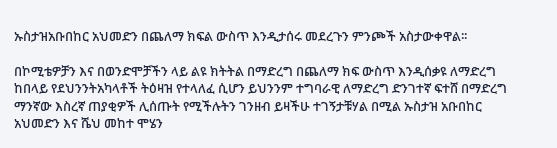ኡስታዝአቡበከር አህመድን በጨለማ ክፍል ውስጥ እንዲታሰሩ መደረጉን ምንጮች አስታውቀዋል፡፡

በኮሚቴዎቻን እና በወንድሞቻችን ላይ ልዩ ክትትል በማድረግ በጨለማ ክፍ ውስጥ እንዲሰቃዩ ለማድረግ ከበላይ የደህንንትአካላቶች ትዕዛዝ የተላለፈ ሲሆን ይህንንም ተግባራዊ ለማድረግ ድንገተኛ ፍተሸ በማድረግ ማንኛው እስረኛ ጠያቂዎች ሊሰጡት የሚችሉትን ገንዘብ ይዛችሁ ተገኝታቹሃል በሚል ኡስታዝ አቡበከር አህመድን እና ሼህ መከተ ሞሄን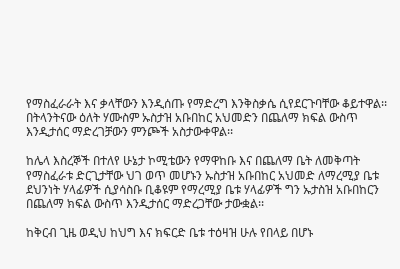የማስፈራራት እና ቃላቸውን እንዲሰጡ የማድረግ እንቅስቃሴ ሲየደርጉባቸው ቆይተዋል፡፡በትላንትናው ዕለት ሃሙስም ኡስታዝ አቡበከር አህመድን በጨለማ ክፍል ውስጥ እንዲታሰር ማድረገቻውን ምንጮች አስታውቀዋል፡፡

ከሌላ እስረኞች በተለየ ሁኔታ ኮሚቴውን የማዋከቡ እና በጨለማ ቤት ለመቅጣት የማስፈራቱ ድርጊታቸው ህገ ወጥ መሆኑን ኡስታዝ አቡበከር አህመድ ለማረሚያ ቤቱ ደህንነት ሃላፊዎች ሲያሳስቡ ቢቆዩም የማረሚያ ቤቱ ሃላፊዎች ግን ኡታስዝ አቡበከርን በጨለማ ክፍል ውስጥ እንዲታሰር ማድረጋቸው ታውቋል፡፡

ከቅርብ ጊዜ ወዲህ ከህግ እና ክፍርድ ቤቱ ተዕዛዝ ሁሉ የበላይ በሆኑ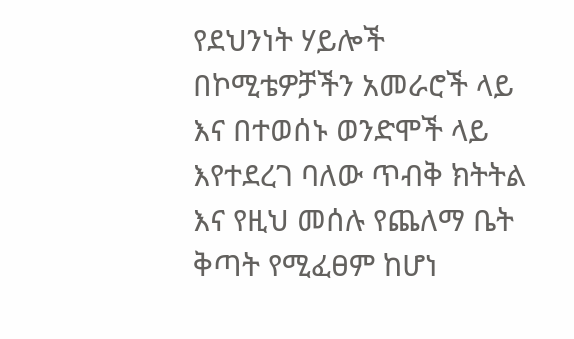የደህንነት ሃይሎች በኮሚቴዎቻችን አመራሮች ላይ እና በተወሰኑ ወንድሞች ላይ እየተደረገ ባለው ጥብቅ ክትትል እና የዚህ መሰሉ የጨለማ ቤት ቅጣት የሚፈፀም ከሆነ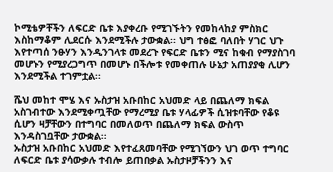ኮሚቴዎቸችን ለፍርድ ቤቱ እያቀረቡ የሚገኙትን የመከላከያ ምስክር እስከማቆም ሊደርሱ እንደሚችሉ ታውቋል፡፡ ህግ ተፅፎ ባለበት ሃገር ህጉ እየተጣሰ ንፁሃን እንዲንገላቱ መደረጉ የፍርድ ቤቱን ሚና ከቁብ የማያስገባ መሆኑን የሚያረጋግጥ በመሆኑ በችሎቱ የመቀጠሉ ሁኔታ አጠያያቂ ሊሆን እንደሚችል ተገምቷል፡፡

ሼህ መከተ ሞሄ እና ኡስታዝ አቡበከር አህመድ ላይ በጨለማ ክፍል አስገብተው እንደሚቀጧቸው የማረሚያ ቤቱ ሃላፊዎች ሲዝቱባቸው የቆዩ ሲሆን ዛቻቸውን በተግባር በመለወጥ በጨለማ ክፍል ውስጥ እንዳስገቧቸው ታውቋል፡፡
ኡስታዝ አቡበከር አህመድ እየተፈጸመባቸው የሚገኘውን ህገ ወጥ ተግባር ለፍርድ ቤቱ ያሳውቃሉ ተብሎ ይጠበቃል ኡስታዞቻችንን እና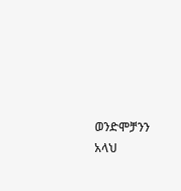ወንድሞቻንን አላህ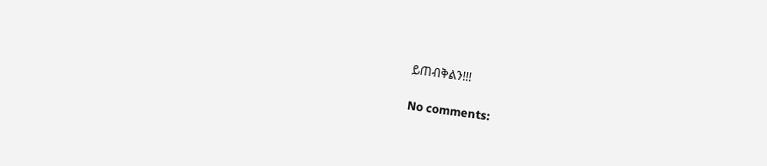ይጠብቅልን!!!

No comments: